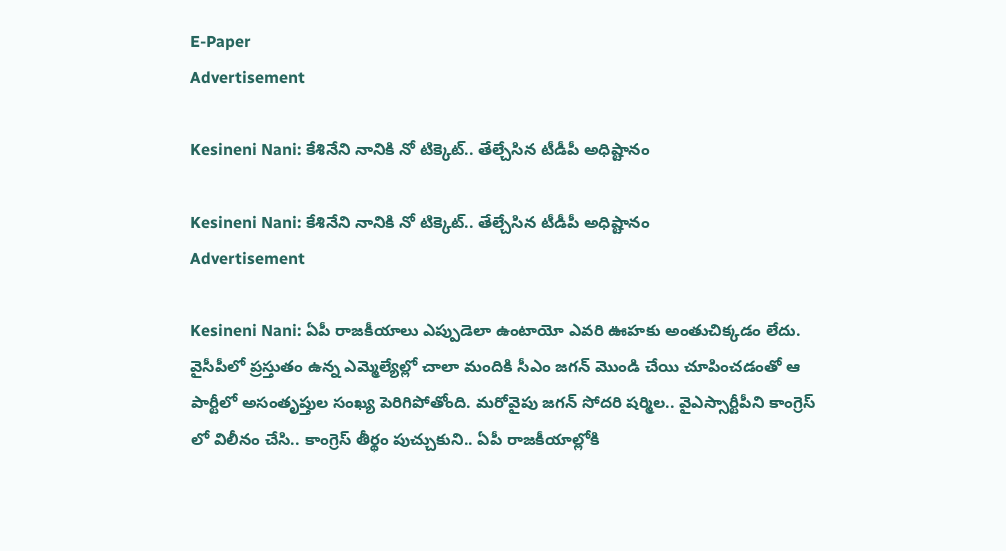E-Paper
Advertisement

Kesineni Nani: కేశినేని నానికి నో టిక్కెట్.. తేల్చేసిన టీడీపీ అధిష్టానం

Kesineni Nani: కేశినేని నానికి నో టిక్కెట్.. తేల్చేసిన టీడీపీ అధిష్టానం
Advertisement

Kesineni Nani: ఏపీ రాజకీయాలు ఎప్పుడెలా ఉంటాయో ఎవరి ఊహకు అంతుచిక్కడం లేదు. వైసీపీలో ప్రస్తుతం ఉన్న ఎమ్మెల్యేల్లో చాలా మందికి సీఎం జగన్ మొండి చేయి చూపించడంతో ఆ పార్టీలో అసంతృప్తుల సంఖ్య పెరిగిపోతోంది. మరోవైపు జగన్ సోదరి షర్మిల.. వైఎస్సార్టీపీని కాంగ్రెస్ లో విలీనం చేసి.. కాంగ్రెస్ తీర్థం పుచ్చుకుని.. ఏపీ రాజకీయాల్లోకి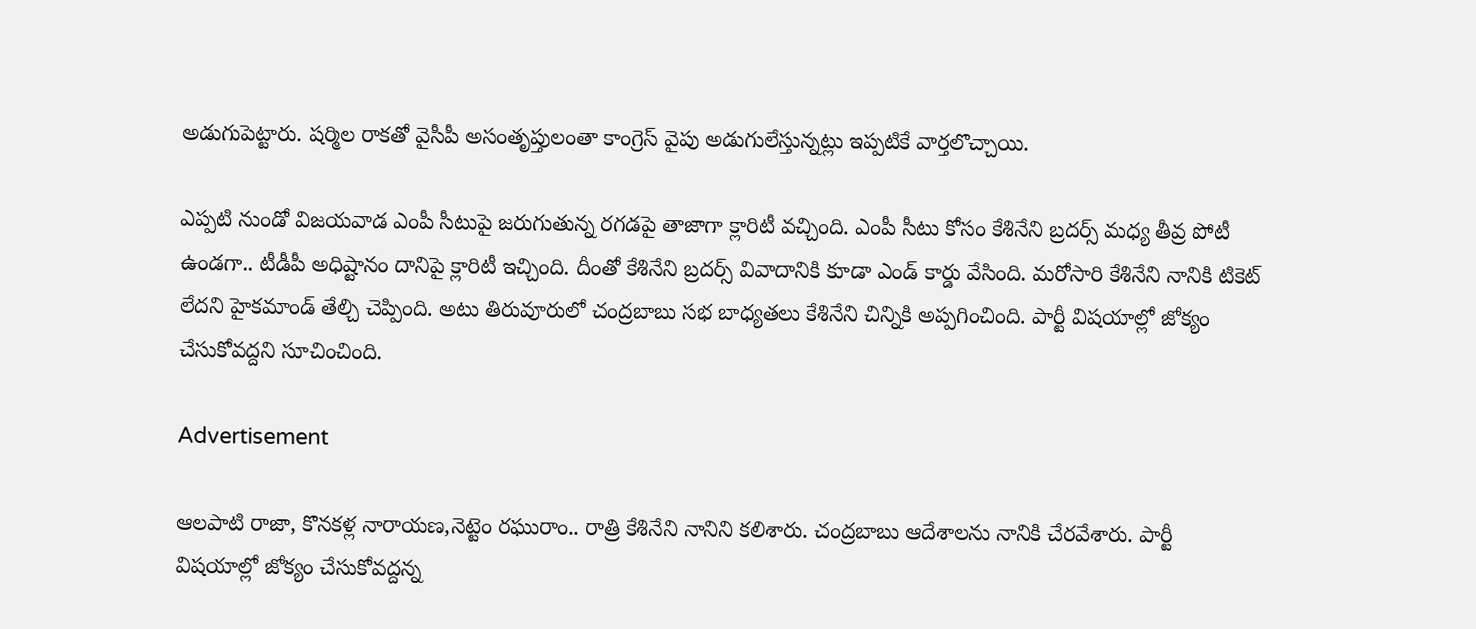అడుగుపెట్టారు. షర్మిల రాకతో వైసీపీ అసంతృప్తులంతా కాంగ్రెస్ వైపు అడుగులేస్తున్నట్లు ఇప్పటికే వార్తలొచ్చాయి.

ఎప్పటి నుండో విజయవాడ ఎంపీ సీటుపై జరుగుతున్న రగడపై తాజాగా క్లారిటీ వచ్చింది. ఎంపీ సీటు కోసం కేశినేని బ్రదర్స్ మధ్య తీవ్ర పోటీ ఉండగా.. టీడీపీ అధిష్టానం దానిపై క్లారిటీ ఇచ్చింది. దీంతో కేశినేని బ్రదర్స్ వివాదానికి కూడా ఎండ్ కార్డు వేసింది. మరోసారి కేశినేని నానికి టికెట్‌ లేదని హైకమాండ్‌ తేల్చి చెప్పింది. అటు తిరువూరులో చంద్రబాబు సభ బాధ్యతలు కేశినేని చిన్నికి అప్పగించింది. పార్టీ విషయాల్లో జోక్యం చేసుకోవద్దని సూచించింది.

Advertisement

ఆలపాటి రాజా, కొనకళ్ల నారాయణ,నెట్టెం రఘురాం.. రాత్రి కేశినేని నానిని కలిశారు. చంద్రబాబు ఆదేశాలను నానికి చేరవేశారు. పార్టీ విషయాల్లో జోక్యం చేసుకోవద్దన్న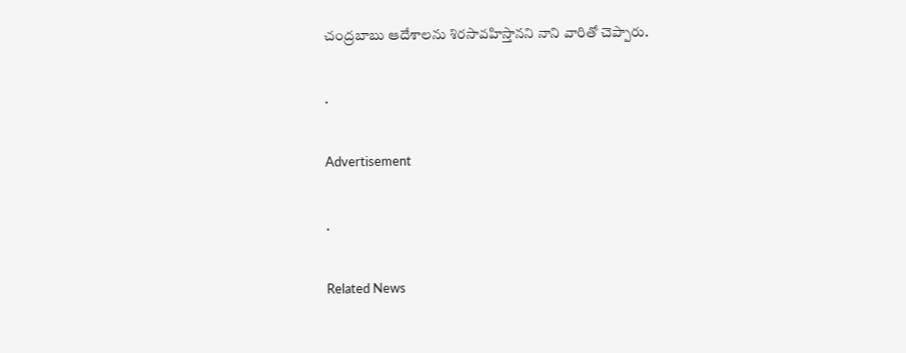చంద్రబాబు ఆదేశాలను శిరసావహిస్తానని నాని వారితో చెప్పారు.

.

Advertisement

.

Related News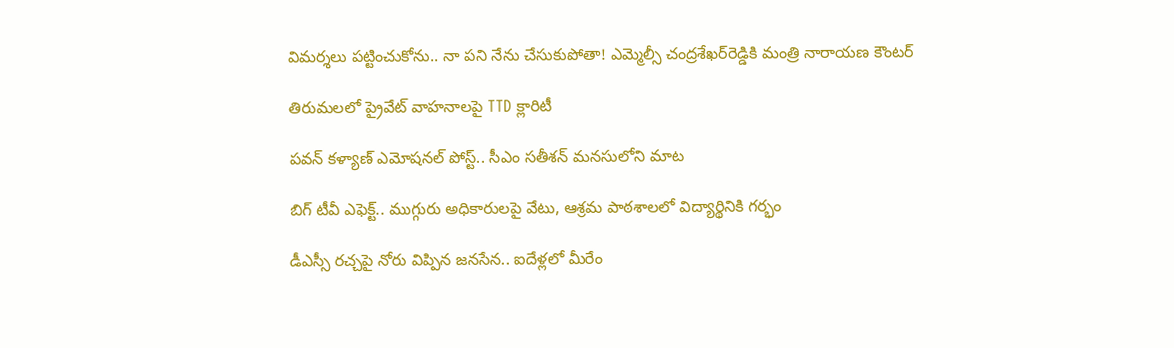విమర్శలు పట్టించుకోను.. నా పని నేను చేసుకుపోతా! ఎమ్మెల్సీ చంద్రశేఖర్‌రెడ్డికి మంత్రి నారాయణ కౌంటర్

తిరుమలలో ప్రైవేట్ వాహనాలపై TTD క్లారిటీ

పవన్ కళ్యాణ్ ఎమోషనల్ పోస్ట్‌.. సీఎం సతీశన్ మనసులోని మాట

బిగ్ టీవీ ఎఫెక్ట్.. ముగ్గురు అధికారులపై వేటు, ఆశ్రమ పాఠశాలలో విద్యార్థినికి గర్భం

డీఎస్సీ రచ్చపై నోరు విప్పిన జనసేన.. ఐదేళ్లలో మీరేం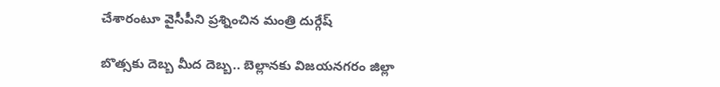చేశారంటూ వైసీపీని ప్రశ్నించిన మంత్రి దుర్గేష్

బొత్సకు దెబ్బ మీద దెబ్బ.. బెల్లానకు విజయనగరం జిల్లా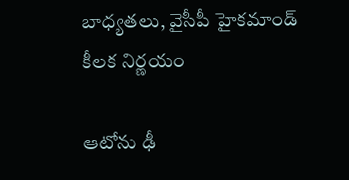బాధ్యతలు, వైసీపీ హైకమాండ్ కీలక నిర్ణయం

ఆటోను ఢీ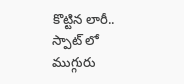కొట్టిన లారీ.. స్పాట్ లో ముగ్గురు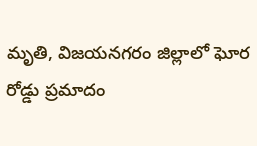మృతి, విజయనగరం జిల్లాలో ఘోర రోడ్డు ప్రమాదం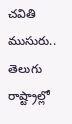చవితి ముసురు.. తెలుగు రాష్ట్రాల్లో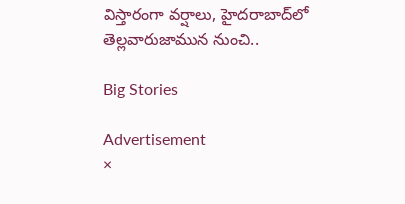విస్తారంగా వర్షాలు, హైదరాబాద్‌లో తెల్లవారుజామున నుంచి..

Big Stories

Advertisement
×